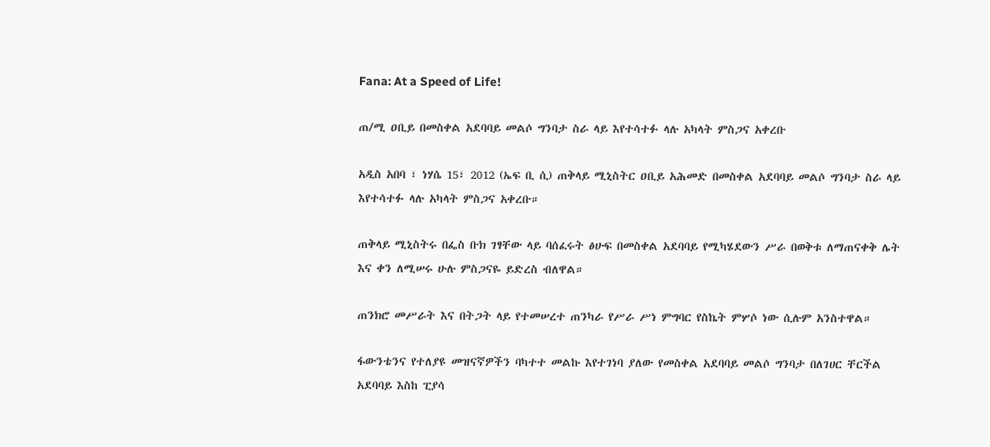Fana: At a Speed of Life!

ጠ/ሚ ዐቢይ በመስቀል አደባባይ መልሶ ግንባታ ስራ ላይ እየተሳተፉ ላሉ አካላት ምስጋና አቀረቡ

አዲስ አበባ ፣ ነሃሴ 15፣ 2012 (ኤፍ ቢ ሲ) ጠቅላይ ሚኒስትር ዐቢይ አሕመድ በመስቀል አደባባይ መልሶ ግንባታ ስራ ላይ እየተሳተፉ ላሉ አካላት ምስጋና አቀረቡ።

ጠቅላይ ሚኒስትሩ በፌስ ቡክ ገፃቸው ላይ ባሰፈሩት ፅሁፍ በመስቀል አደባባይ የሚካሄደውን ሥራ በወቅቱ ለማጠናቀቅ ሌት እና ቀን ለሚሠሩ ሁሉ ምስጋናዬ ይድረስ ብለዋል።

ጠንክሮ መሥራት እና በትጋት ላይ የተመሠረተ ጠንካራ የሥራ ሥነ ምግባር የስኬት ምሦሶ ነው ሲሉም አንስተዋል።

ፋውንቴንና የተለያዩ መዝናኛዎችን ባካተተ መልኩ እየተገነባ ያለው የመስቀል አደባባይ መልሶ ግንባታ በለገሀር ቸርችል አደባባይ እስከ ፒያሳ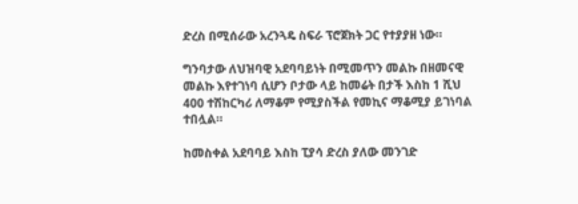ድረስ በሚሰራው አረንጓዴ ስፍራ ፕሮጀክት ጋር የተያያዘ ነው።

ግንባታው ለህዝባዊ አደባባይነት በሚመጥን መልኩ በዘመናዊ መልኩ እየተገነባ ሲሆን ቦታው ላይ ከመሬት በታች እስከ 1 ሺህ 400 ተሽከርካሪ ለማቆም የሚያስችል የመኪና ማቆሚያ ይገነባል ተበሏል።

ከመስቀል አደባባይ እስከ ፒያሳ ድረስ ያለው መንገድ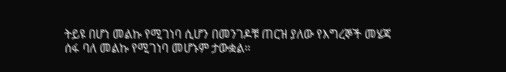ትይዩ በሆነ መልኩ የሚገነባ ሲሆን በመንገዶቹ ጠርዝ ያለው የእግረኞች መሄጃ ሰፋ ባለ መልኩ የሚገነባ መሆኑም ታውቋል።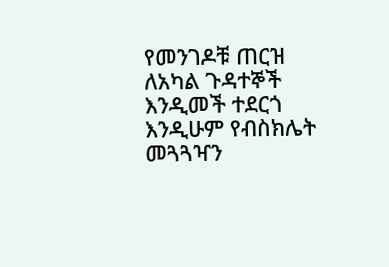የመንገዶቹ ጠርዝ ለአካል ጉዳተኞች እንዲመች ተደርጎ እንዲሁም የብስክሌት መጓጓዣን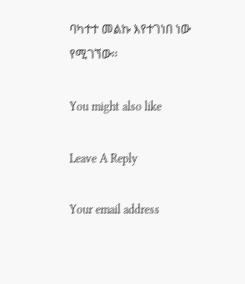ባካተተ መልኩ እየተገነበ ነው የሚገኘው፡፡

You might also like

Leave A Reply

Your email address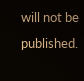will not be published.